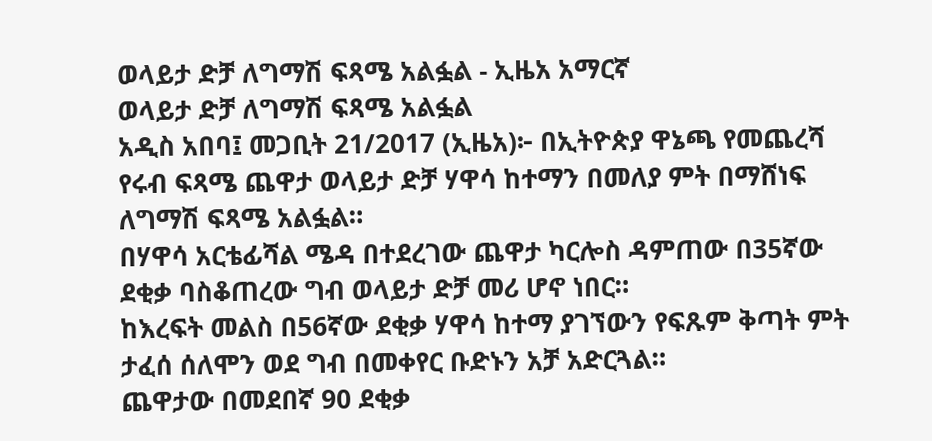ወላይታ ድቻ ለግማሽ ፍጻሜ አልፏል - ኢዜአ አማርኛ
ወላይታ ድቻ ለግማሽ ፍጻሜ አልፏል
አዲስ አበባ፤ መጋቢት 21/2017 (ኢዜአ)፦ በኢትዮጵያ ዋኔጫ የመጨረሻ የሩብ ፍጻሜ ጨዋታ ወላይታ ድቻ ሃዋሳ ከተማን በመለያ ምት በማሸነፍ ለግማሽ ፍጻሜ አልፏል።
በሃዋሳ አርቴፊሻል ሜዳ በተደረገው ጨዋታ ካርሎስ ዳምጠው በ35ኛው ደቂቃ ባስቆጠረው ግብ ወላይታ ድቻ መሪ ሆኖ ነበር።
ከእረፍት መልስ በ56ኛው ደቂቃ ሃዋሳ ከተማ ያገኘውን የፍጹም ቅጣት ምት ታፈሰ ሰለሞን ወደ ግብ በመቀየር ቡድኑን አቻ አድርጓል።
ጨዋታው በመደበኛ 90 ደቂቃ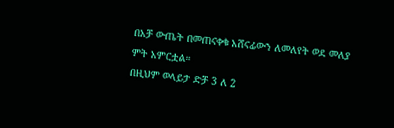በአቻ ውጤት በመጠናቀቁ አሸናፊውን ለመለየት ወደ መለያ ምት አምርቷል።
በዚህም ወላይታ ድቻ 3 ለ 2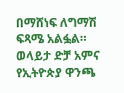በማሸነፍ ለግማሽ ፍጻሜ አልፏል።
ወላይታ ድቻ አምና የኢትዮጵያ ዋንጫ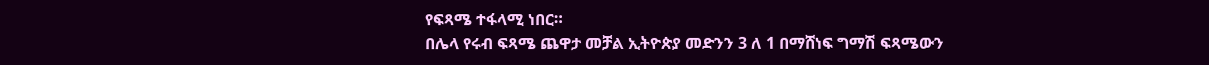የፍጻሜ ተፋላሚ ነበር።
በሌላ የሩብ ፍጻሜ ጨዋታ መቻል ኢትዮጵያ መድንን 3 ለ 1 በማሸነፍ ግማሽ ፍጻሜውን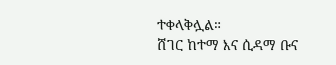ተቀላቅሏል።
ሸገር ከተማ እና ሲዳማ ቡና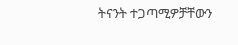ትናንት ተጋጣሚዎቻቸውን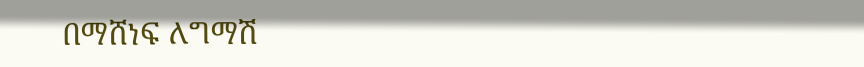በማሸነፍ ለግማሽ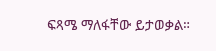ፍጻሜ ማለፋቸው ይታወቃል።